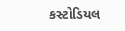કસ્ટોડિયલ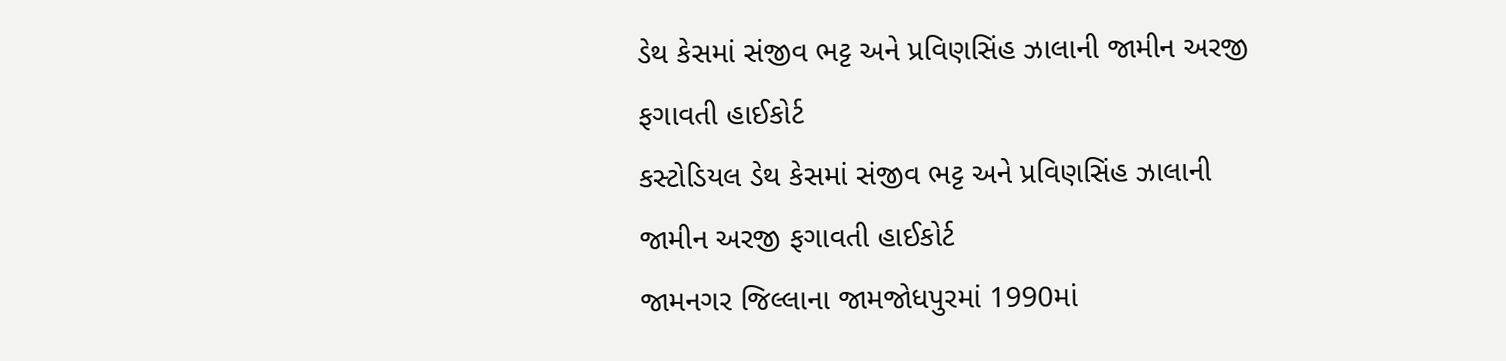ડેથ કેસમાં સંજીવ ભટ્ટ અને પ્રવિણસિંહ ઝાલાની જામીન અરજી ફગાવતી હાઈકોર્ટ
કસ્ટોડિયલ ડેથ કેસમાં સંજીવ ભટ્ટ અને પ્રવિણસિંહ ઝાલાની જામીન અરજી ફગાવતી હાઈકોર્ટ
જામનગર જિલ્લાના જામજોધપુરમાં 1990માં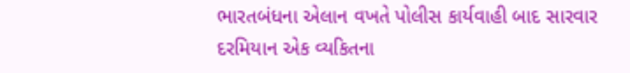ભારતબંધના એલાન વખતે પોલીસ કાર્યવાહી બાદ સારવાર દરમિયાન એક વ્યકિતના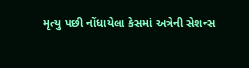મૃત્યુ પછી નોંધાયેલા કેસમાં અત્રેની સેશન્સ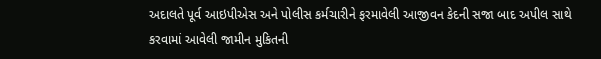અદાલતે પૂર્વ આઇપીએસ અને પોલીસ કર્મચારીને ફરમાવેલી આજીવન કેદની સજા બાદ અપીલ સાથે કરવામાં આવેલી જામીન મુકિતની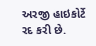અરજી હાઇકોર્ટે રદ કરી છે.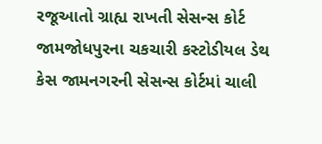રજૂઆતો ગ્રાહ્ય રાખતી સેસન્સ કોર્ટ જામજોધપુરના ચકચારી કસ્ટોડીયલ ડેથ કેસ જામનગરની સેસન્સ કોર્ટમાં ચાલી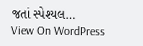જતાં સ્પેશ્યલ…
View On WordPress